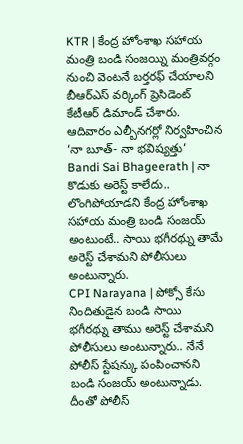KTR | కేంద్ర హోంశాఖ సహాయ మంత్రి బండి సంజయ్ని మంత్రివర్గం నుంచి వెంటనే బర్తరఫ్ చేయాలని బీఆర్ఎస్ వర్కింగ్ ప్రెసిడెంట్ కేటీఆర్ డిమాండ్ చేశారు. ఆదివారం ఎల్బీనగర్లో నిర్వహించిన ‘నా బూత్- నా భవిష్యత్తు’
Bandi Sai Bhageerath | నా కొడుకు అరెస్ట్ కాలేదు.. లొంగిపోయాడని కేంద్ర హోంశాఖ సహాయ మంత్రి బండి సంజయ్ అంటుంటే.. సాయి భగీరథ్ను తామే అరెస్ట్ చేశామని పోలీసులు అంటున్నారు.
CPI Narayana | పోక్సో కేసు నిందితుడైన బండి సాయి భగీరథ్ను తాము అరెస్ట్ చేశామని పోలీసులు అంటున్నారు.. నేనే పోలీస్ స్టేషన్కు పంపించానని బండి సంజయ్ అంటున్నాడు. దీంతో పోలీస్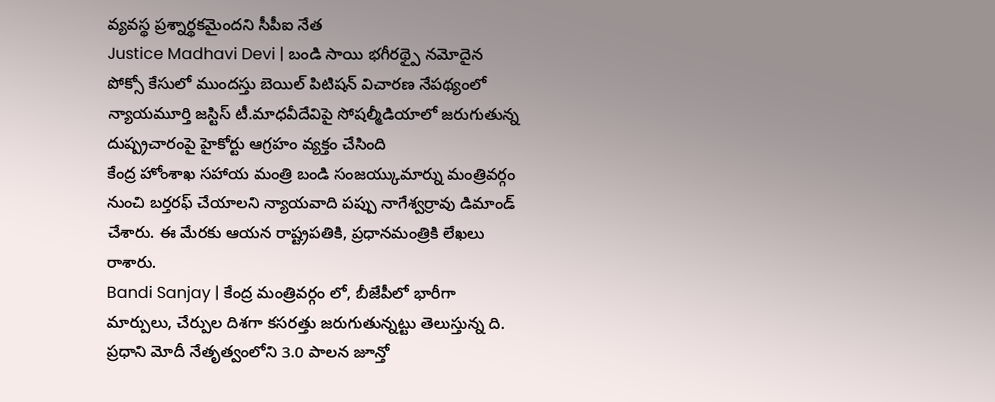వ్యవస్థ ప్రశ్నార్థకమైందని సీపీఐ నేత
Justice Madhavi Devi | బండి సాయి భగీరథ్పై నమోదైన పోక్సో కేసులో ముందస్తు బెయిల్ పిటిషన్ విచారణ నేపథ్యంలో న్యాయమూర్తి జస్టిస్ టీ.మాధవీదేవిపై సోషల్మీడియాలో జరుగుతున్న దుష్ప్రచారంపై హైకోర్టు ఆగ్రహం వ్యక్తం చేసింది
కేంద్ర హోంశాఖ సహాయ మంత్రి బండి సంజయ్కుమార్ను మంత్రివర్గం నుంచి బర్తరఫ్ చేయాలని న్యాయవాది పప్పు నాగేశ్వర్రావు డిమాండ్ చేశారు. ఈ మేరకు ఆయన రాష్ట్రపతికి, ప్రధానమంత్రికి లేఖలు రాశారు.
Bandi Sanjay | కేంద్ర మంత్రివర్గం లో, బీజేపీలో భారీగా మార్పులు, చేర్పుల దిశగా కసరత్తు జరుగుతున్నట్టు తెలుస్తున్న ది. ప్రధాని మోదీ నేతృత్వంలోని 3.0 పాలన జూన్తో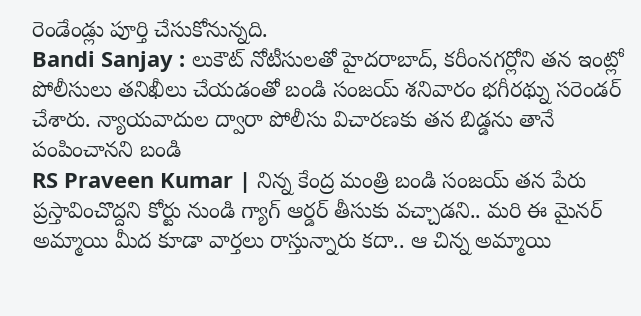రెండేండ్లు పూర్తి చేసుకోనున్నది.
Bandi Sanjay : లుకౌట్ నోటీసులతో హైదరాబాద్, కరీంనగర్లోని తన ఇంట్లో పోలీసులు తనిఖీలు చేయడంతో బండి సంజయ్ శనివారం భగీరథ్ను సరెండర్ చేశారు. న్యాయవాదుల ద్వారా పోలీసు విచారణకు తన బిడ్డను తానే పంపించానని బండి
RS Praveen Kumar | నిన్న కేంద్ర మంత్రి బండి సంజయ్ తన పేరు ప్రస్తావించొద్దని కోర్టు నుండి గ్యాగ్ ఆర్డర్ తీసుకు వచ్చాడని.. మరి ఈ మైనర్ అమ్మాయి మీద కూడా వార్తలు రాస్తున్నారు కదా.. ఆ చిన్న అమ్మాయి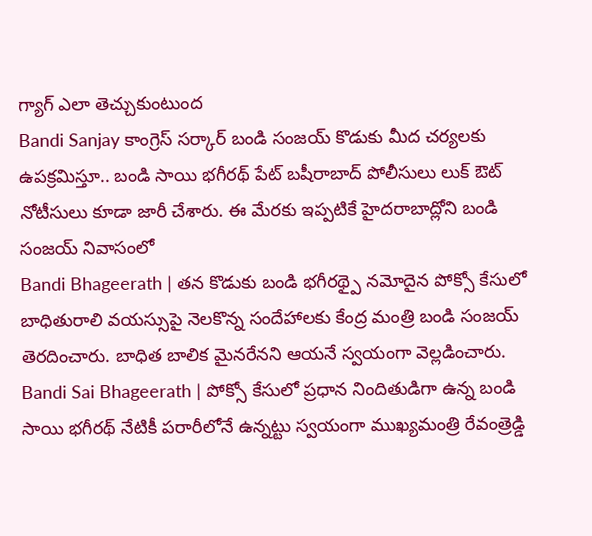గ్యాగ్ ఎలా తెచ్చుకుంటుంద
Bandi Sanjay కాంగ్రెస్ సర్కార్ బండి సంజయ్ కొడుకు మీద చర్యలకు ఉపక్రమిస్తూ.. బండి సాయి భగీరథ్ పేట్ బషీరాబాద్ పోలీసులు లుక్ ఔట్ నోటీసులు కూడా జారీ చేశారు. ఈ మేరకు ఇప్పటికే హైదరాబాద్లోని బండి సంజయ్ నివాసంలో
Bandi Bhageerath | తన కొడుకు బండి భగీరథ్పై నమోదైన పోక్సో కేసులో బాధితురాలి వయస్సుపై నెలకొన్న సందేహాలకు కేంద్ర మంత్రి బండి సంజయ్ తెరదించారు. బాధిత బాలిక మైనరేనని ఆయనే స్వయంగా వెల్లడించారు.
Bandi Sai Bhageerath | పోక్సో కేసులో ప్రధాన నిందితుడిగా ఉన్న బండి సాయి భగీరథ్ నేటికీ పరారీలోనే ఉన్నట్టు స్వయంగా ముఖ్యమంత్రి రేవంత్రెడ్డి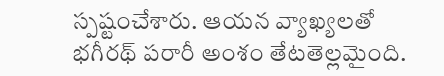స్పష్టంచేశారు. ఆయన వ్యాఖ్యలతో భగీరథ్ పరారీ అంశం తేటతెల్లమైంది.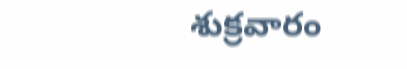శుక్రవారం